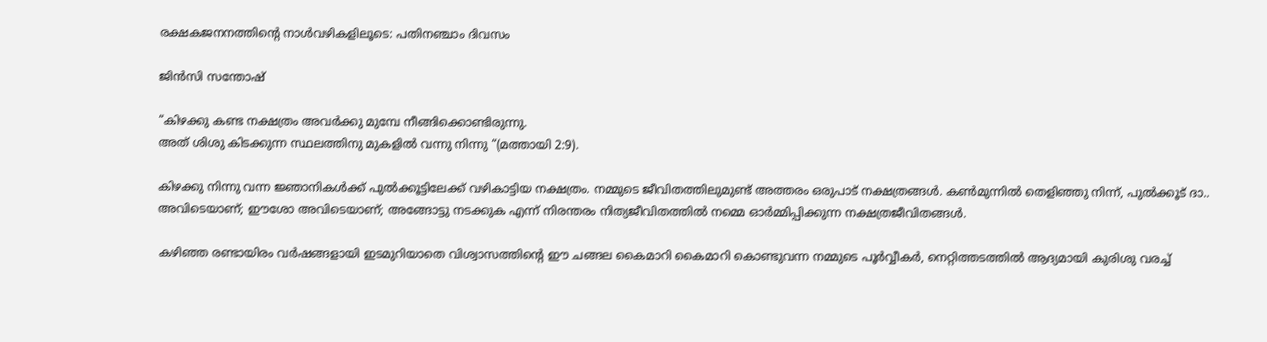രക്ഷകജനനത്തിന്റെ നാൾവഴികളിലൂടെ: പതിനഞ്ചാം ദിവസം

ജിന്‍സി സന്തോഷ്‌

“കിഴക്കു കണ്ട നക്ഷത്രം അവർക്കു മുമ്പേ നീങ്ങിക്കൊണ്ടിരുന്നു.
അത് ശിശു കിടക്കുന്ന സ്ഥലത്തിനു മുകളിൽ വന്നു നിന്നു “(മത്തായി 2:9).

കിഴക്കു നിന്നു വന്ന ജ്ഞാനികൾക്ക് പുൽക്കൂട്ടിലേക്ക് വഴികാട്ടിയ നക്ഷത്രം. നമ്മുടെ ജീവിതത്തിലുമുണ്ട് അത്തരം ഒരുപാട് നക്ഷത്രങ്ങൾ. കൺമുന്നിൽ തെളിഞ്ഞു നിന്ന്, പുൽക്കൂട് ദാ.. അവിടെയാണ്; ഈശോ അവിടെയാണ്; അങ്ങോട്ടു നടക്കുക എന്ന് നിരന്തരം നിത്യജീവിതത്തിൽ നമ്മെ ഓർമ്മിപ്പിക്കുന്ന നക്ഷത്രജീവിതങ്ങൾ.

കഴിഞ്ഞ രണ്ടായിരം വർഷങ്ങളായി ഇടമുറിയാതെ വിശ്വാസത്തിന്റെ ഈ ചങ്ങല കൈമാറി കൈമാറി കൊണ്ടുവന്ന നമ്മുടെ പൂർവ്വീകർ, നെറ്റിത്തടത്തിൽ ആദ്യമായി കുരിശു വരച്ച്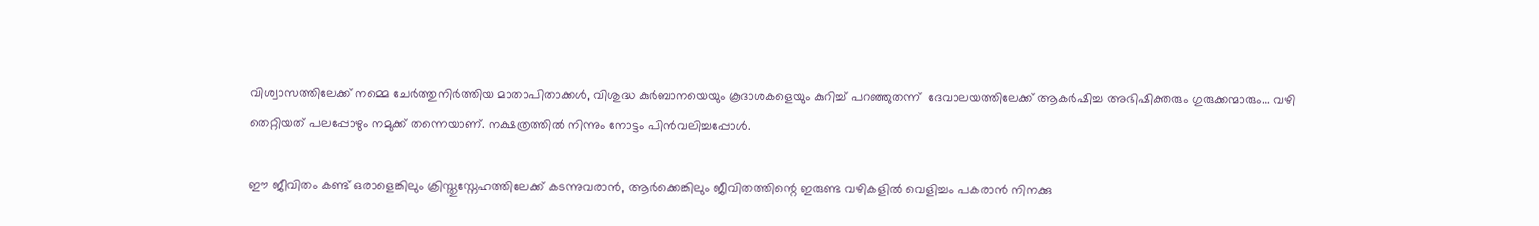വിശ്വാസത്തിലേക്ക് നമ്മെ ചേർത്തുനിർത്തിയ മാതാപിതാക്കൾ, വിശുദ്ധ കുർബാനയെയും കൂദാശകളെയും കുറിച്ച് പറഞ്ഞുതന്ന്  ദേവാലയത്തിലേക്ക് ആകർഷിച്ച അഭിഷിക്തരും ഗുരുക്കന്മാരും… വഴി തെറ്റിയത് പലപ്പോഴും നമുക്ക് തന്നെയാണ്. നക്ഷത്രത്തിൽ നിന്നും നോട്ടം പിൻവലിച്ചപ്പോൾ.

ഈ ജീവിതം കണ്ട് ഒരാളെങ്കിലും ക്രിസ്തുസ്നേഹത്തിലേക്ക് കടന്നുവരാൻ, ആർക്കെങ്കിലും ജീവിതത്തിന്റെ ഇരുണ്ട വഴികളിൽ വെളിച്ചം പകരാൻ നിനക്കു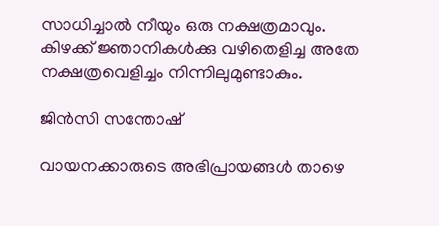സാധിച്ചാൽ നീയും ഒരു നക്ഷത്രമാവും. കിഴക്ക് ജ്ഞാനികൾക്കു വഴിതെളിച്ച അതേ നക്ഷത്രവെളിച്ചം നിന്നിലുമുണ്ടാകും.

ജിൻസി സന്തോഷ്

വായനക്കാരുടെ അഭിപ്രായങ്ങൾ താഴെ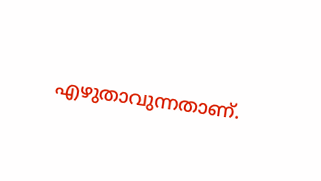എഴുതാവുന്നതാണ്.